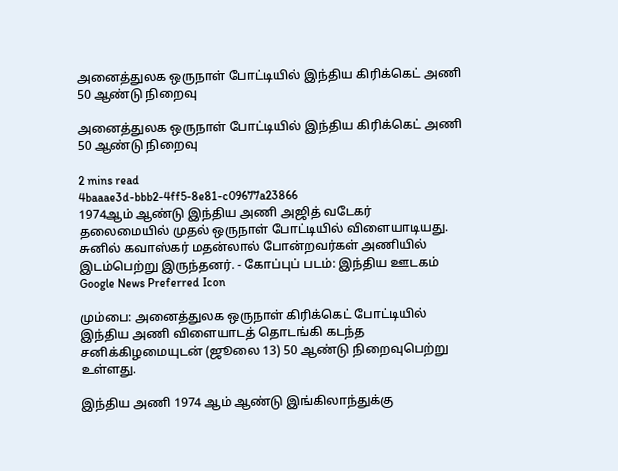அனைத்துலக ஒருநாள் போட்டியில் இந்திய கிரிக்கெட் அணி 50 ஆண்டு நிறைவு

அனைத்துலக ஒருநாள் போட்டியில் இந்திய கிரிக்கெட் அணி 50 ஆண்டு நிறைவு

2 mins read
4baaae3d-bbb2-4ff5-8e81-c09677a23866
1974ஆம் ஆண்டு இந்திய அணி அஜித் வடேகர் தலைமையில் முதல் ஒருநாள் போட்டியில் விளையாடியது. சுனில் கவாஸ்கர் மதன்லால் போன்றவர்கள் அணியில் இடம்பெற்று இருந்தனர். - கோப்புப் படம்: இந்திய ஊடகம்
Google News Preferred Icon

மும்பை: அனைத்துலக ஒருநாள் கிரிக்கெட் போட்டியில் இந்திய அணி விளையாடத் தொடங்கி கடந்த சனிக்கிழமையுடன் (ஜூலை 13) 50 ஆண்டு நிறைவுபெற்று உள்ளது.

இந்திய அணி 1974 ஆம் ஆண்டு இங்கிலாந்துக்கு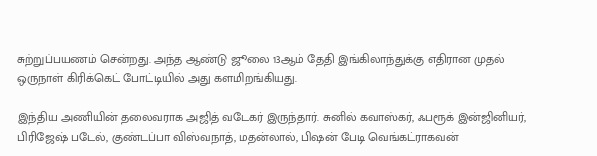சுற்றுப்பயணம் சென்றது. அந்த ஆண்டு ஜூலை 13ஆம் தேதி இங்கிலாந்துக்கு எதிரான முதல் ஒருநாள் கிரிக்கெட் போட்டியில் அது களமிறங்கியது.

இந்திய அணியின் தலைவராக அஜித் வடேகர் இருந்தார். சுனில் கவாஸ்கர், ஃபரூக் இன்ஜினியர், பிரிஜேஷ் படேல், குண்டப்பா விஸ்வநாத், மதன்லால், பிஷன் பேடி வெங்கட்ராகவன்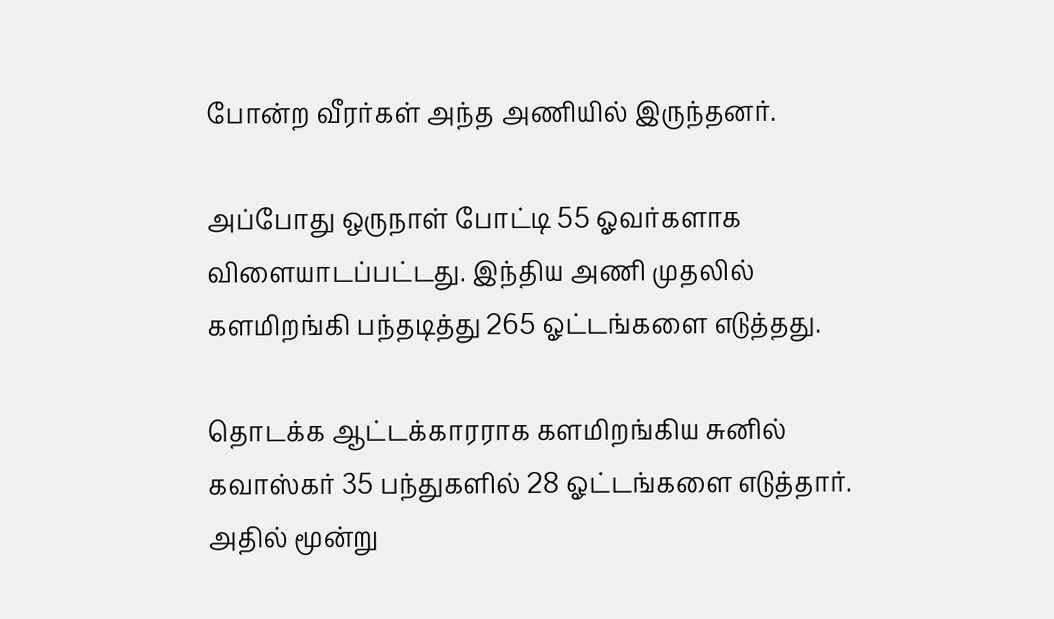போன்ற வீரர்கள் அந்த அணியில் இருந்தனர்.

அப்போது ஒருநாள் போட்டி 55 ஓவர்களாக விளையாடப்பட்டது. இந்திய அணி முதலில் களமிறங்கி பந்தடித்து 265 ஓட்டங்களை எடுத்தது.

தொடக்க ஆட்டக்காரராக களமிறங்கிய சுனில் கவாஸ்கர் 35 பந்துகளில் 28 ஓட்டங்களை எடுத்தார். அதில் மூன்று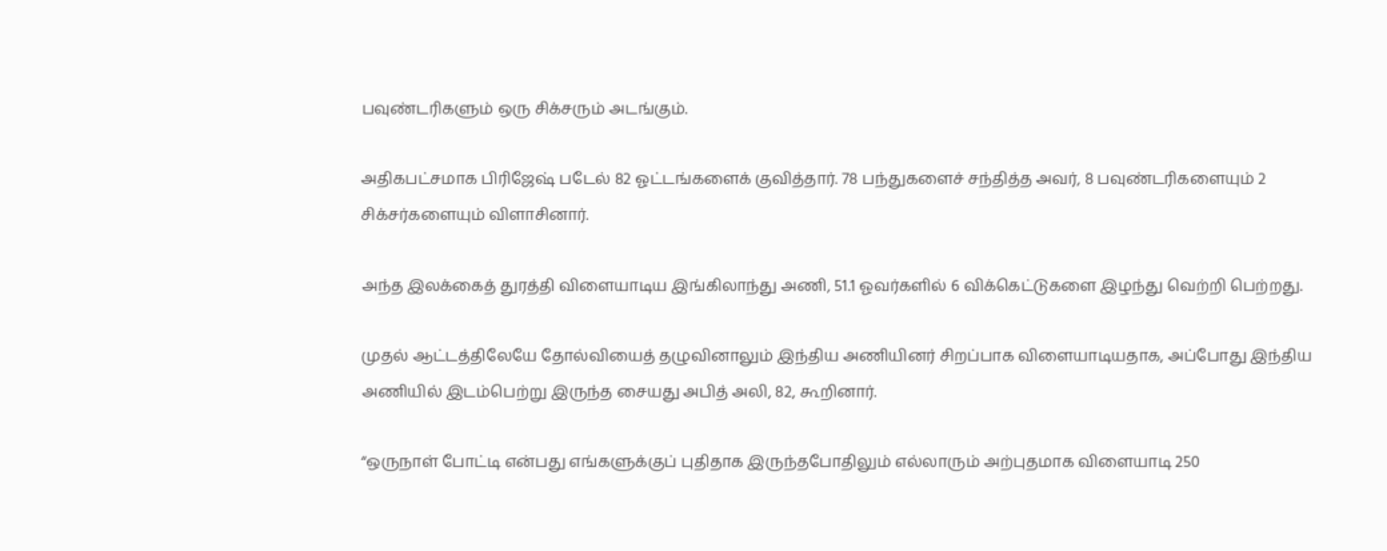பவுண்டரிகளும் ஒரு சிக்சரும் அடங்கும்.

அதிகபட்சமாக பிரிஜேஷ் படேல் 82 ஓட்டங்களைக் குவித்தார். 78 பந்துகளைச் சந்தித்த அவர், 8 பவுண்டரிகளையும் 2 சிக்சர்களையும் விளாசினார்.

அந்த இலக்கைத் துரத்தி விளையாடிய இங்கிலாந்து அணி, 51.1 ஓவர்களில் 6 விக்கெட்டுகளை இழந்து வெற்றி பெற்றது.

முதல் ஆட்டத்திலேயே தோல்வியைத் தழுவினாலும் இந்திய அணியினர் சிறப்பாக விளையாடியதாக, அப்போது இந்திய அணியில் இடம்பெற்று இருந்த சையது அபித் அலி, 82, கூறினார்.

“ஒருநாள் போட்டி என்பது எங்களுக்குப் புதிதாக இருந்தபோதிலும் எல்லாரும் அற்புதமாக விளையாடி 250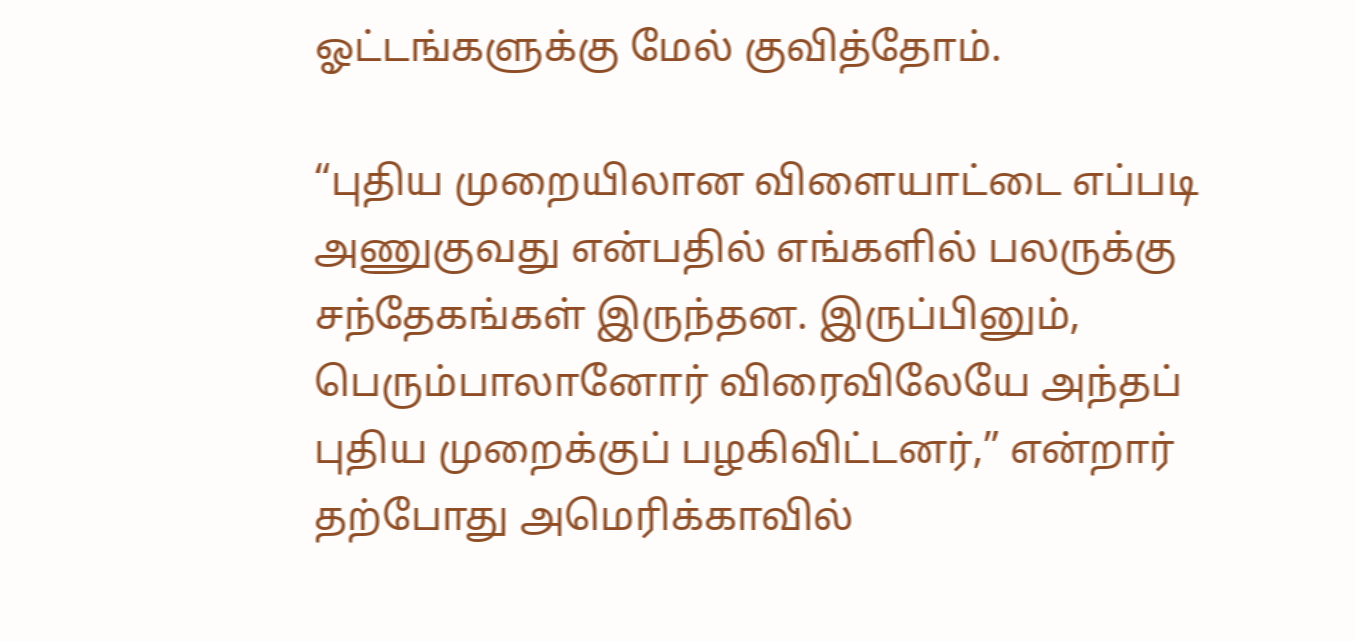ஓட்டங்களுக்கு மேல் குவித்தோம்.

“புதிய முறையிலான விளையாட்டை எப்படி அணுகுவது என்பதில் எங்களில் பலருக்கு சந்தேகங்கள் இருந்தன. இருப்பினும், பெரும்பாலானோர் விரைவிலேயே அந்தப் புதிய முறைக்குப் பழகிவிட்டனர்,” என்றார் தற்போது அமெரிக்காவில்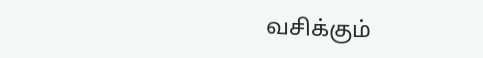வசிக்கும்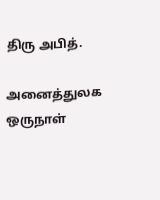திரு அபித்.

அனைத்துலக ஒருநாள்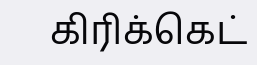கிரிக்கெட்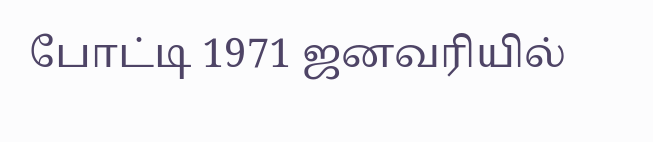போட்டி 1971 ஜனவரியில்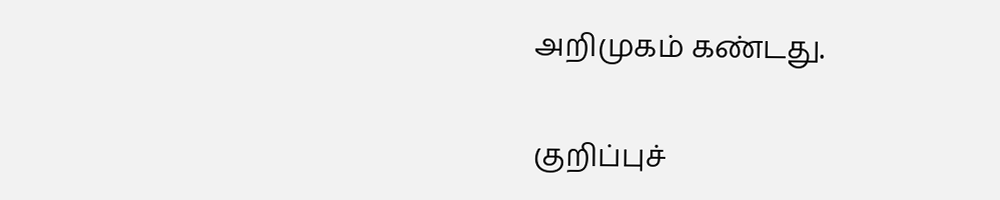அறிமுகம் கண்டது.

குறிப்புச்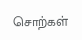சொற்கள்